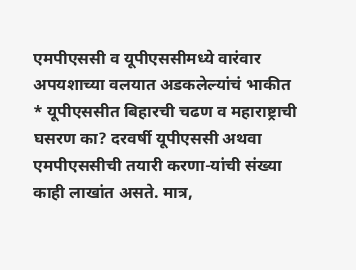एमपीएससी व यूपीएससीमध्ये वारंवार अपयशाच्या वलयात अडकलेल्यांचं भाकीत
* यूपीएससीत बिहारची चढण व महाराष्ट्राची घसरण का? दरवर्षी यूपीएससी अथवा एमपीएससीची तयारी करणा-यांची संख्या काही लाखांत असते. मात्र,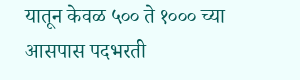यातून केवळ ५०० ते १००० च्या आसपास पदभरती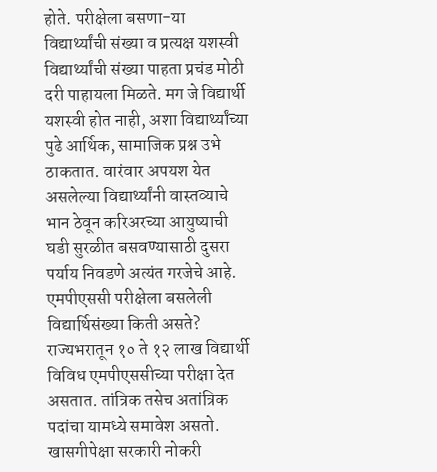होते. परीक्षेला बसणा-या विद्यार्थ्यांची संख्या व प्रत्यक्ष यशस्वी विद्यार्थ्यांची संख्या पाहता प्रचंड मोठी दरी पाहायला मिळते. मग जे विद्यार्थी यशस्वी होत नाही, अशा विद्यार्थ्यांच्या पुढे आर्थिक, सामाजिक प्रश्न उभे ठाकतात. वारंवार अपयश येत असलेल्या विद्यार्थ्यांनी वास्तव्याचे भान ठेवून करिअरच्या आयुष्याची घडी सुरळीत बसवण्यासाठी दुसरा पर्याय निवडणे अत्यंत गरजेचे आहे. एमपीएससी परीक्षेला बसलेली विद्यार्थिसंख्या किती असते? राज्यभरातून १० ते १२ लाख विद्यार्थी विविध एमपीएससीच्या परीक्षा देत असतात. तांत्रिक तसेच अतांत्रिक पदांचा यामध्ये समावेश असतो. खासगीपेक्षा सरकारी नोकरी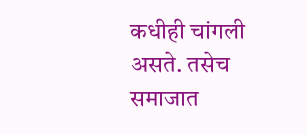कधीही चांगली असते. तसेच समाजात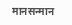मानसन्मान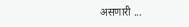असणारी ...